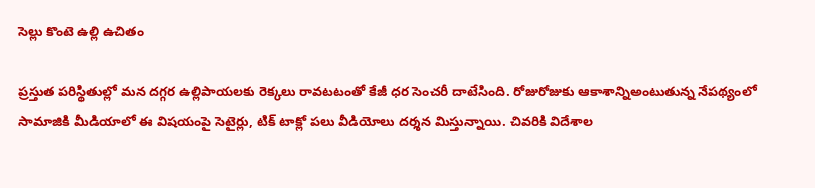సెల్లు కొంటె ఉల్లి ఉచితం

ప్రస్తుత పరిస్థితుల్లో మన దగ్గర ఉల్లిపాయలకు రెక్కలు రావటటంతో కేజీ ధర సెంచరీ దాటేసింది. రోజురోజుకు ఆకాశాన్నిఅంటుతున్న నేపథ్యంలో సామాజికి మీడియాలో ఈ విషయంపై సెటైర్లు, టిక్ టాక్లో పలు వీడియోలు దర్శన మిస్తున్నాయి. చివరికి విదేశాల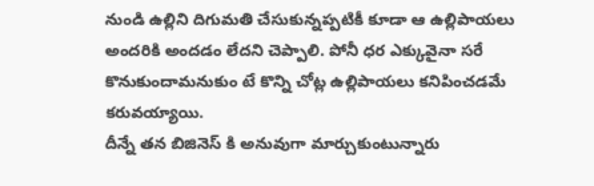నుండి ఉల్లిని దిగుమతి చేసుకున్నప్పటికీ కూడా ఆ ఉల్లిపాయలు అందరికి అందడం లేదని చెప్పాలి. పోనీ ధర ఎక్కువైనా సరే కొనుకుందామనుకుం టే కొన్ని చోట్ల ఉల్లిపాయలు కనిపించడమే కరువయ్యాయి.
దీన్నే తన బిజినెస్ కి అనువుగా మార్చుకుంటున్నారు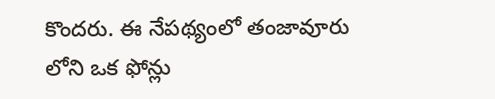కొందరు. ఈ నేపథ్యంలో తంజావూరు లోని ఒక ఫోన్లు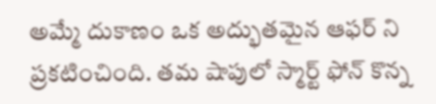అమ్మే దుకాణం ఒక అద్భుతమైన ఆఫర్ ని ప్రకటించింది. తమ షాపులో స్మార్ట్ ఫోన్ కొన్న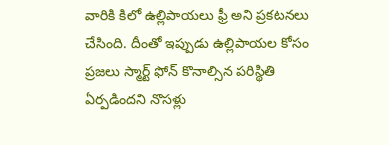వారికి కిలో ఉల్లిపాయలు ఫ్రీ అని ప్రకటనలు చేసింది. దీంతో ఇప్పుడు ఉల్లిపాయల కోసం ప్రజలు స్మార్ట్ ఫోన్ కొనాల్సిన పరిస్థితి ఏర్పడిందని నొసళ్లు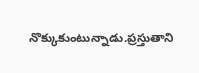నొక్కుకుంటున్నాడు.ప్రస్తుతాని